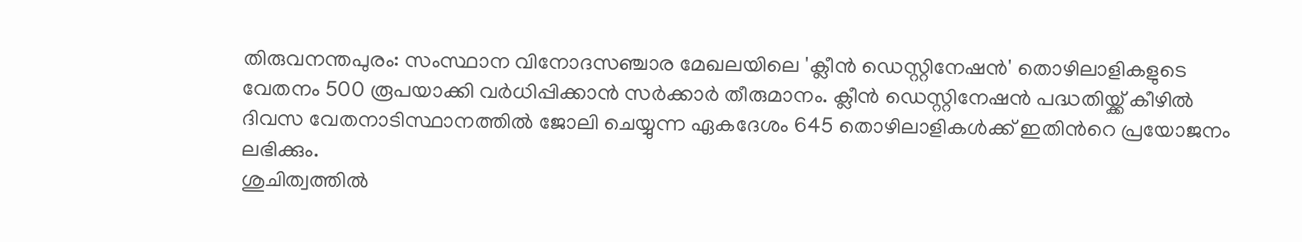തിരുവനന്തപുരം: സംസ്ഥാന വിനോദസഞ്ചാര മേഖലയിലെ 'ക്ലീൻ ഡെസ്റ്റിനേഷൻ' തൊഴിലാളികളുടെ വേതനം 500 രൂപയാക്കി വർധിപ്പിക്കാൻ സർക്കാർ തീരുമാനം. ക്ലീൻ ഡെസ്റ്റിനേഷൻ പദ്ധതിയ്ക്ക് കീഴിൽ ദിവസ വേതനാടിസ്ഥാനത്തിൽ ജോലി ചെയ്യുന്ന ഏകദേശം 645 തൊഴിലാളികൾക്ക് ഇതിൻറെ പ്രയോജനം ലഭിക്കും.
ശുചിത്വത്തിൽ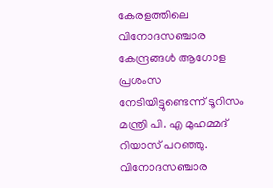കേരളത്തിലെ വിനോദസഞ്ചാര കേന്ദ്രങ്ങൾ ആഗോള പ്രശംസ നേടിയിട്ടുണ്ടെന്ന് ടൂറിസം മന്ത്രി പി. എ മുഹമ്മദ് റിയാസ് പറഞ്ഞു. വിനോദസഞ്ചാര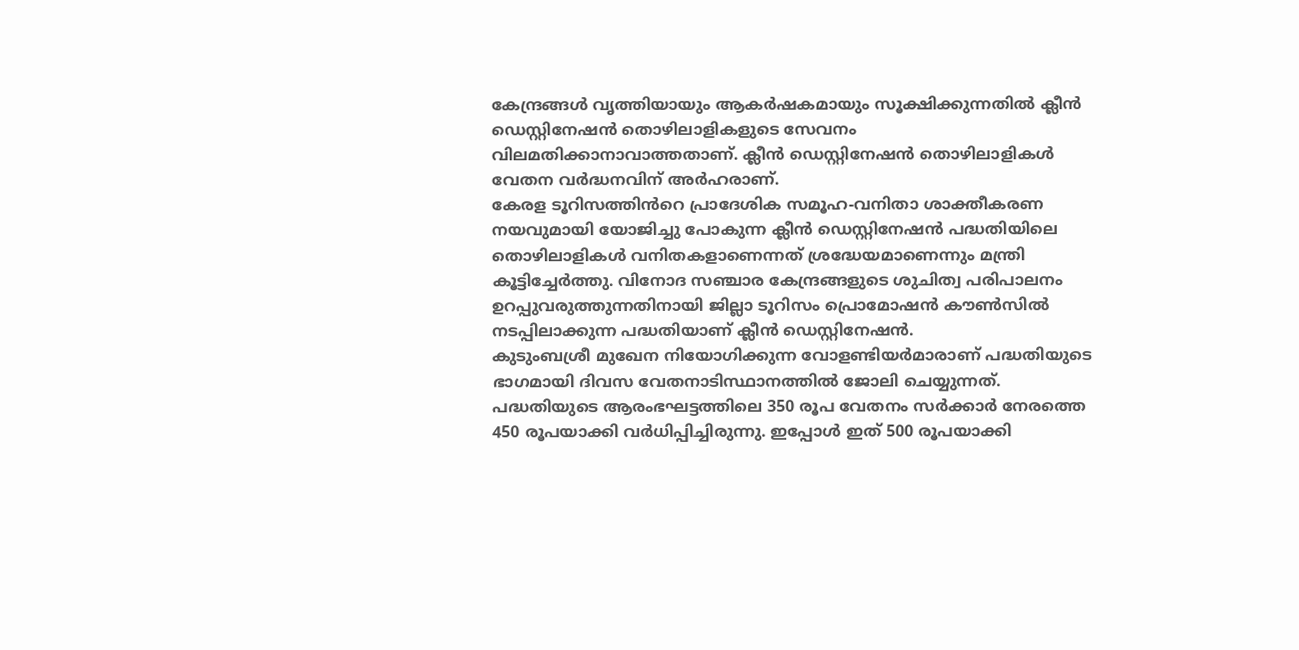കേന്ദ്രങ്ങൾ വൃത്തിയായും ആകർഷകമായും സൂക്ഷിക്കുന്നതിൽ ക്ലീൻ ഡെസ്റ്റിനേഷൻ തൊഴിലാളികളുടെ സേവനം വിലമതിക്കാനാവാത്തതാണ്. ക്ലീൻ ഡെസ്റ്റിനേഷൻ തൊഴിലാളികൾ വേതന വർദ്ധനവിന് അർഹരാണ്.
കേരള ടൂറിസത്തിൻറെ പ്രാദേശിക സമൂഹ-വനിതാ ശാക്തീകരണ നയവുമായി യോജിച്ചു പോകുന്ന ക്ലീൻ ഡെസ്റ്റിനേഷൻ പദ്ധതിയിലെ തൊഴിലാളികൾ വനിതകളാണെന്നത് ശ്രദ്ധേയമാണെന്നും മന്ത്രി കൂട്ടിച്ചേർത്തു. വിനോദ സഞ്ചാര കേന്ദ്രങ്ങളുടെ ശുചിത്വ പരിപാലനം ഉറപ്പുവരുത്തുന്നതിനായി ജില്ലാ ടൂറിസം പ്രൊമോഷൻ കൗൺസിൽ നടപ്പിലാക്കുന്ന പദ്ധതിയാണ് ക്ലീൻ ഡെസ്റ്റിനേഷൻ.
കുടുംബശ്രീ മുഖേന നിയോഗിക്കുന്ന വോളണ്ടിയർമാരാണ് പദ്ധതിയുടെ ഭാഗമായി ദിവസ വേതനാടിസ്ഥാനത്തിൽ ജോലി ചെയ്യുന്നത്. പദ്ധതിയുടെ ആരംഭഘട്ടത്തിലെ 350 രൂപ വേതനം സർക്കാർ നേരത്തെ 450 രൂപയാക്കി വർധിപ്പിച്ചിരുന്നു. ഇപ്പോൾ ഇത് 500 രൂപയാക്കി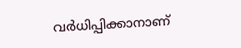വർധിപ്പിക്കാനാണ്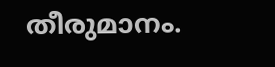തീരുമാനം.